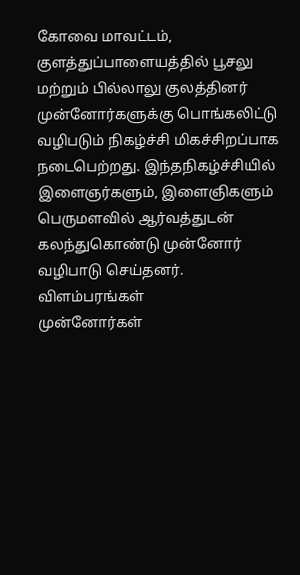கோவை மாவட்டம், குளத்துப்பாளையத்தில் பூசலு மற்றும் பில்லாலு குலத்தினர் முன்னோர்களுக்கு பொங்கலிட்டு வழிபடும் நிகழ்ச்சி மிகச்சிறப்பாக நடைபெற்றது. இந்தநிகழ்ச்சியில் இளைஞர்களும், இளைஞிகளும் பெருமளவில் ஆர்வத்துடன் கலந்துகொண்டு முன்னோர் வழிபாடு செய்தனர்.
விளம்பரங்கள்
முன்னோர்கள்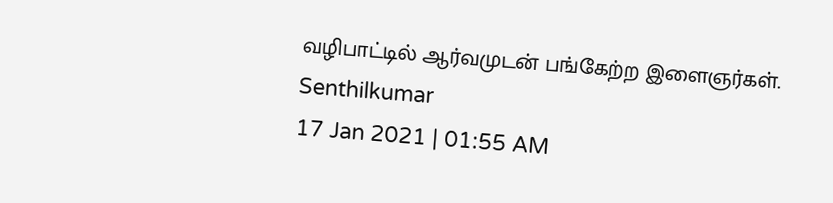வழிபாட்டில் ஆர்வமுடன் பங்கேற்ற இளைஞர்கள்.
Senthilkumar
17 Jan 2021 | 01:55 AM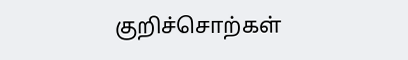குறிச்சொற்கள்